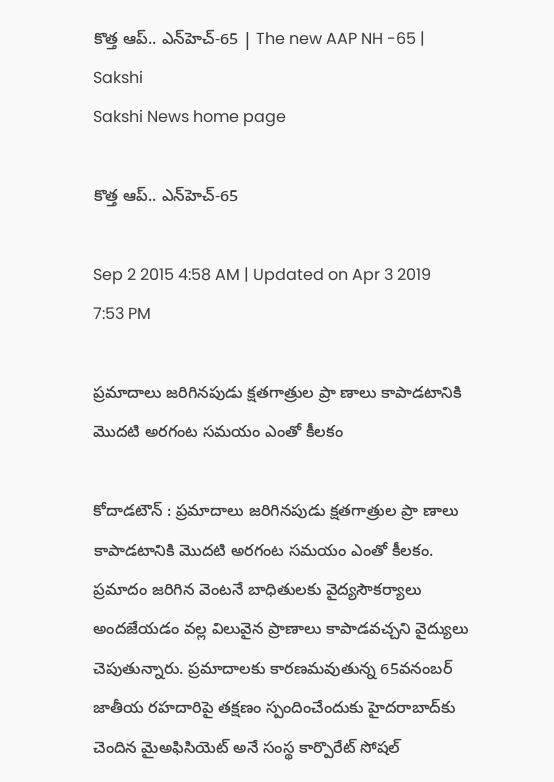కొత్త ఆప్.. ఎన్‌హెచ్-65 | The new AAP NH -65 | Sakshi
Sakshi News home page

కొత్త ఆప్.. ఎన్‌హెచ్-65

Sep 2 2015 4:58 AM | Updated on Apr 3 2019 7:53 PM

ప్రమాదాలు జరిగినపుడు క్షతగాత్రుల ప్రా ణాలు కాపాడటానికి మొదటి అరగంట సమయం ఎంతో కీలకం

కోదాడటౌన్ : ప్రమాదాలు జరిగినపుడు క్షతగాత్రుల ప్రా ణాలు కాపాడటానికి మొదటి అరగంట సమయం ఎంతో కీలకం. ప్రమాదం జరిగిన వెంటనే బాధితులకు వైద్యసౌకర్యాలు అందజేయడం వల్ల విలువైన ప్రాణాలు కాపాడవచ్చని వైద్యులు చెపుతున్నారు. ప్రమాదాలకు కారణమవుతున్న 65వనంబర్ జాతీయ రహదారిపై తక్షణం స్పందించేందుకు హైదరాబాద్‌కు చెందిన మైఅఫిసియెట్ అనే సంస్థ కార్పొరేట్ సోషల్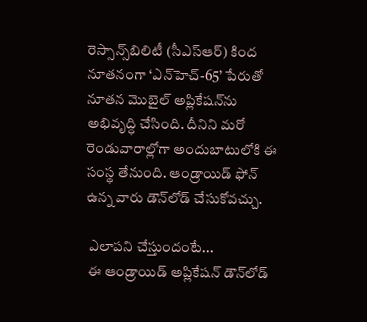రెస్సాన్స్‌బిలిటీ (సీఎస్‌ఆర్) కింద నూతనంగా ‘ఎన్‌హెచ్-65’ పేరుతో నూతన మొబైల్ అప్లికేషన్‌ను అభివృద్ధి చేసింది. దీనిని మరో రెండువారాల్లోగా అందుబాటులోకి ఈ సంస్థ తేనుంది. ఆండ్రాయిడ్ ఫోన్ ఉన్న వారు డౌన్‌లోడ్ చేసుకోవచ్చు.

 ఎలాపని చేస్తుందంటే...
 ఈ ఆండ్రాయిడ్ అప్లికేషన్ డౌన్‌లోడ్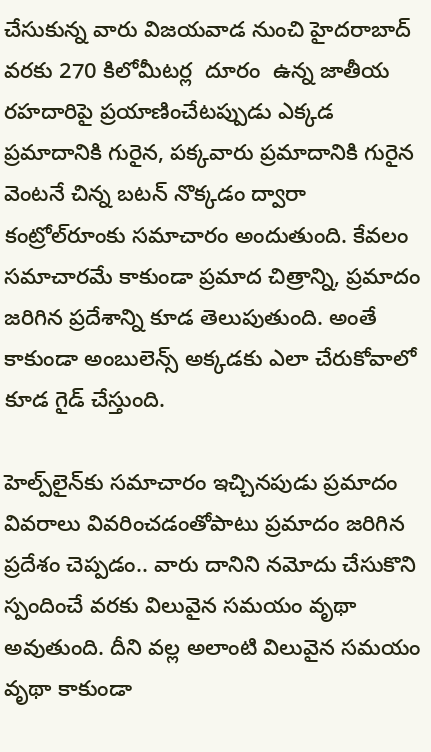చేసుకున్న వారు విజయవాడ నుంచి హైదరాబాద్ వరకు 270 కిలోమీటర్ల  దూరం  ఉన్న జాతీయ రహదారిపై ప్రయాణించేటప్పుడు ఎక్కడ ప్రమాదానికి గురైన, పక్కవారు ప్రమాదానికి గురైన వెంటనే చిన్న బటన్ నొక్కడం ద్వారా కంట్రోల్‌రూంకు సమాచారం అందుతుంది. కేవలం సమాచారమే కాకుండా ప్రమాద చిత్రాన్ని, ప్రమాదం జరిగిన ప్రదేశాన్ని కూడ తెలుపుతుంది. అంతే కాకుండా అంబులెన్స్ అక్కడకు ఎలా చేరుకోవాలో కూడ గైడ్ చేస్తుంది.

హెల్ప్‌లైన్‌కు సమాచారం ఇచ్చినపుడు ప్రమాదం వివరాలు వివరించడంతోపాటు ప్రమాదం జరిగిన ప్రదేశం చెప్పడం.. వారు దానిని నమోదు చేసుకొని స్పందించే వరకు విలువైన సమయం వృథా అవుతుంది. దీని వల్ల అలాంటి విలువైన సమయం వృథా కాకుండా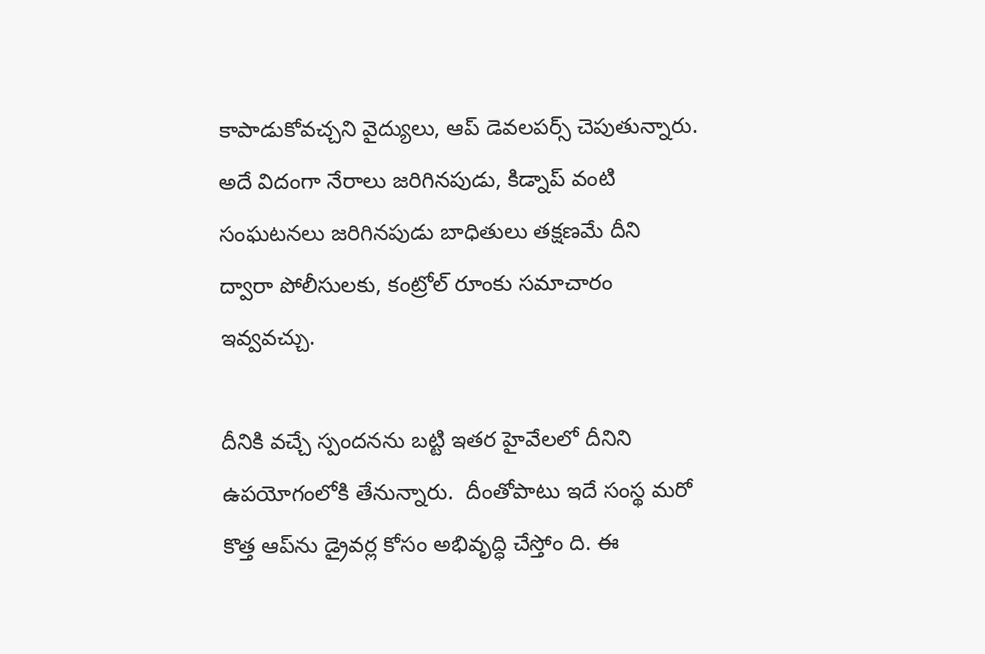కాపాడుకోవచ్చని వైద్యులు, ఆప్ డెవలపర్స్ చెపుతున్నారు. అదే విదంగా నేరాలు జరిగినపుడు, కిడ్నాప్ వంటి సంఘటనలు జరిగినపుడు బాధితులు తక్షణమే దీని ద్వారా పోలీసులకు, కంట్రోల్ రూంకు సమాచారం ఇవ్వవచ్చు.

దీనికి వచ్చే స్పందనను బట్టి ఇతర హైవేలలో దీనిని ఉపయోగంలోకి తేనున్నారు.  దీంతోపాటు ఇదే సంస్థ మరో కొత్త ఆప్‌ను డ్రైవర్ల కోసం అభివృద్ధి చేస్తోం ది. ఈ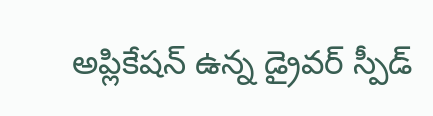అప్లికేషన్ ఉన్న డ్రైవర్ స్పీడ్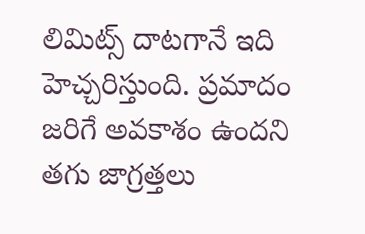లిమిట్స్ దాటగానే ఇది హెచ్చరిస్తుంది. ప్రమాదం జరిగే అవకాశం ఉందని తగు జాగ్రత్తలు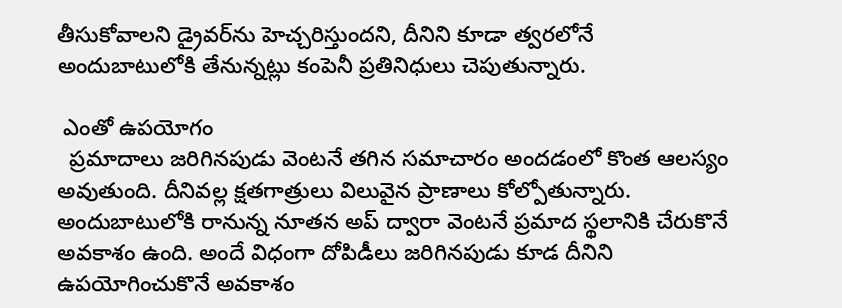తీసుకోవాలని డ్రైవర్‌ను హెచ్చరిస్తుందని, దీనిని కూడా త్వరలోనే అందుబాటులోకి తేనున్నట్లు కంపెనీ ప్రతినిధులు చెపుతున్నారు.

 ఎంతో ఉపయోగం
  ప్రమాదాలు జరిగినపుడు వెంటనే తగిన సమాచారం అందడంలో కొంత ఆలస్యం అవుతుంది. దీనివల్ల క్షతగాత్రులు విలువైన ప్రాణాలు కోల్పోతున్నారు. అందుబాటులోకి రానున్న నూతన అప్ ద్వారా వెంటనే ప్రమాద స్థలానికి చేరుకొనే అవకాశం ఉంది. అందే విధంగా దోపిడీలు జరిగినపుడు కూడ దీనిని ఉపయోగించుకొనే అవకాశం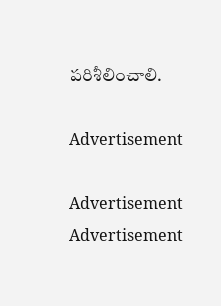పరిశీలించాలి.

Advertisement

Advertisement
Advertisement